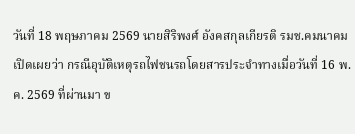วันที่ 18 พฤษภาคม 2569 นายสิริพงศ์ อังคสกุลเกียรติ รมช.คมนาคม เปิดเผยว่า กรณีอุบัติเหตุรถไฟชนรถโดยสารประจำทางเมื่อวันที่ 16 พ.ค. 2569 ที่ผ่านมา ข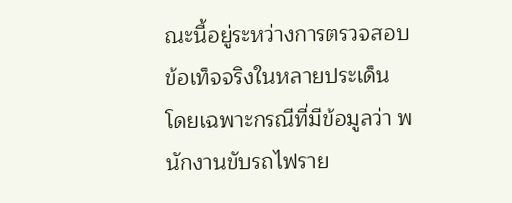ณะนี้อยู่ระหว่างการตรวจสอบข้อเท็จจริงในหลายประเด็น โดยเฉพาะกรณีที่มีข้อมูลว่า พนักงานขับรถไฟราย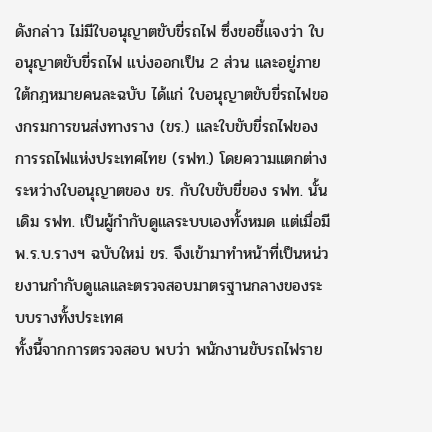ดังกล่าว ไม่มีใบอนุญาตขับขี่รถไฟ ซึ่งขอชี้แจงว่า ใบอนุญาตขับขี่รถไฟ แบ่งออกเป็น 2 ส่วน และอยู่ภายใต้กฎหมายคนละฉบับ ได้แก่ ใบอนุญาตขับขี่รถไฟของกรมการขนส่งทางราง (ขร.) และใบขับขี่รถไฟของการรถไฟแห่งประเทศไทย (รฟท.) โดยความแตกต่างระหว่างใบอนุญาตของ ขร. กับใบขับขี่ของ รฟท. นั้น เดิม รฟท. เป็นผู้กำกับดูแลระบบเองทั้งหมด แต่เมื่อมี พ.ร.บ.รางฯ ฉบับใหม่ ขร. จึงเข้ามาทำหน้าที่เป็นหน่วยงานกำกับดูแลและตรวจสอบมาตรฐานกลางของระบบรางทั้งประเทศ
ทั้งนี้จากการตรวจสอบ พบว่า พนักงานขับรถไฟราย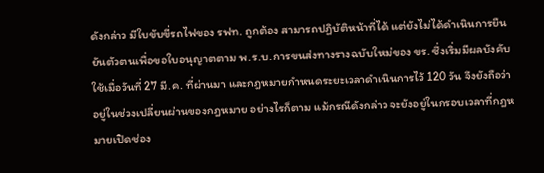ดังกล่าว มีใบขับขี่รถไฟของ รฟท. ถูกต้อง สามารถปฏิบัติหน้าที่ได้ แต่ยังไม่ได้ดำเนินการยืนยันตัวตนเพื่อขอใบอนุญาตตาม พ.ร.บ.การขนส่งทางรางฉบับใหม่ของ ขร. ซึ่งเริ่มมีผลบังคับใช้เมื่อวันที่ 27 มี.ค. ที่ผ่านมา และกฎหมายกำหนดระยะเวลาดำเนินการไว้ 120 วัน จึงยังถือว่า อยู่ในช่วงเปลี่ยนผ่านของกฎหมาย อย่างไรก็ตาม แม้กรณีดังกล่าว จะยังอยู่ในกรอบเวลาที่กฎหมายเปิดช่อง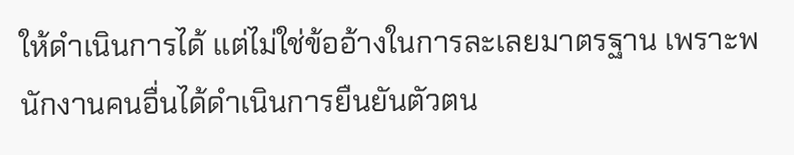ให้ดำเนินการได้ แต่ไม่ใช่ข้ออ้างในการละเลยมาตรฐาน เพราะพนักงานคนอื่นได้ดำเนินการยืนยันตัวตน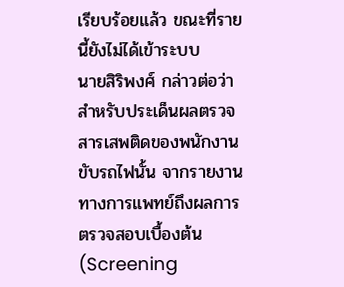เรียบร้อยแล้ว ขณะที่รายนี้ยังไม่ได้เข้าระบบ
นายสิริพงศ์ กล่าวต่อว่า สำหรับประเด็นผลตรวจสารเสพติดของพนักงานขับรถไฟนั้น จากรายงานทางการแพทย์ถึงผลการตรวจสอบเบื้องต้น (Screening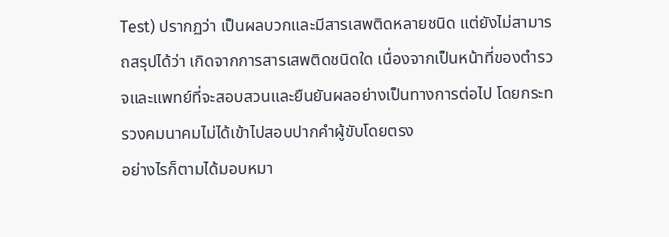Test) ปรากฏว่า เป็นผลบวกและมีสารเสพติดหลายชนิด แต่ยังไม่สามารถสรุปได้ว่า เกิดจากการสารเสพติดชนิดใด เนื่องจากเป็นหน้าที่ของตำรวจและแพทย์ที่จะสอบสวนและยืนยันผลอย่างเป็นทางการต่อไป โดยกระทรวงคมนาคมไม่ได้เข้าไปสอบปากคำผู้ขับโดยตรง
อย่างไรก็ตามได้มอบหมา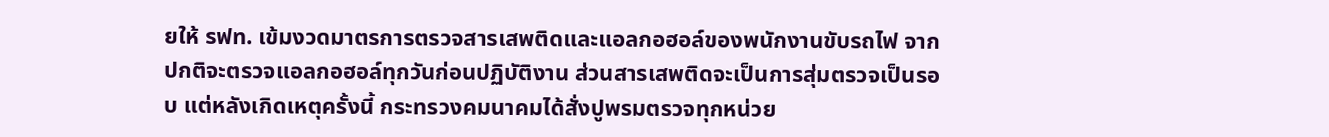ยให้ รฟท. เข้มงวดมาตรการตรวจสารเสพติดและแอลกอฮอล์ของพนักงานขับรถไฟ จากปกติจะตรวจแอลกอฮอล์ทุกวันก่อนปฏิบัติงาน ส่วนสารเสพติดจะเป็นการสุ่มตรวจเป็นรอบ แต่หลังเกิดเหตุครั้งนี้ กระทรวงคมนาคมได้สั่งปูพรมตรวจทุกหน่วย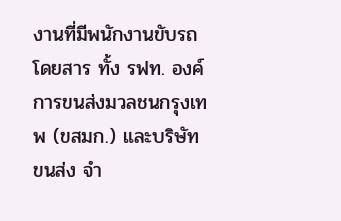งานที่มีพนักงานขับรถโดยสาร ทั้ง รฟท. องค์การขนส่งมวลชนกรุงเทพ (ขสมก.) และบริษัท ขนส่ง จำ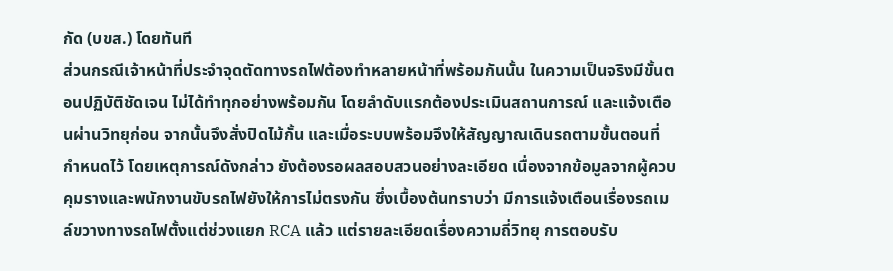กัด (บขส.) โดยทันที
ส่วนกรณีเจ้าหน้าที่ประจำจุดตัดทางรถไฟต้องทำหลายหน้าที่พร้อมกันนั้น ในความเป็นจริงมีขั้นตอนปฏิบัติชัดเจน ไม่ได้ทำทุกอย่างพร้อมกัน โดยลำดับแรกต้องประเมินสถานการณ์ และแจ้งเตือนผ่านวิทยุก่อน จากนั้นจึงสั่งปิดไม้กั้น และเมื่อระบบพร้อมจึงให้สัญญาณเดินรถตามขั้นตอนที่กำหนดไว้ โดยเหตุการณ์ดังกล่าว ยังต้องรอผลสอบสวนอย่างละเอียด เนื่องจากข้อมูลจากผู้ควบคุมรางและพนักงานขับรถไฟยังให้การไม่ตรงกัน ซึ่งเบื้องต้นทราบว่า มีการแจ้งเตือนเรื่องรถเมล์ขวางทางรถไฟตั้งแต่ช่วงแยก RCA แล้ว แต่รายละเอียดเรื่องความถี่วิทยุ การตอบรับ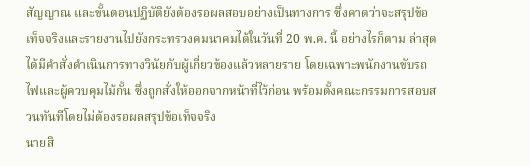สัญญาณ และขั้นตอนปฏิบัติยังต้องรอผลสอบอย่างเป็นทางการ ซึ่งคาดว่าจะสรุปข้อเท็จจริงและรายงานไปยังกระทรวงคมนาคมได้ในวันที่ 20 พ.ค. นี้ อย่างไรก็ตาม ล่าสุด ได้มีคำสั่งดำเนินการทางวินัยกับผู้เกี่ยวข้องแล้วหลายราย โดยเฉพาะพนักงานขับรถไฟและผู้ควบคุมไม้กั้น ซึ่งถูกสั่งให้ออกจากหน้าที่ไว้ก่อน พร้อมตั้งคณะกรรมการสอบสวนทันทีโดยไม่ต้องรอผลสรุปข้อเท็จจริง
นายสิ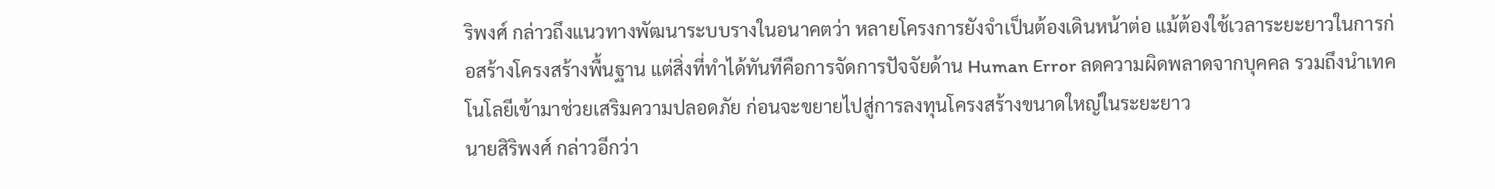ริพงศ์ กล่าวถึงแนวทางพัฒนาระบบรางในอนาคตว่า หลายโครงการยังจำเป็นต้องเดินหน้าต่อ แม้ต้องใช้เวลาระยะยาวในการก่อสร้างโครงสร้างพื้นฐาน แต่สิ่งที่ทำได้ทันทีคือการจัดการปัจจัยด้าน Human Error ลดความผิดพลาดจากบุคคล รวมถึงนำเทคโนโลยีเข้ามาช่วยเสริมความปลอดภัย ก่อนจะขยายไปสู่การลงทุนโครงสร้างขนาดใหญ่ในระยะยาว
นายสิริพงศ์ กล่าวอีกว่า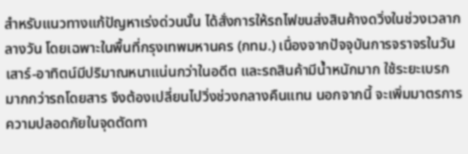สำหรับแนวทางแก้ปัญหาเร่งด่วนนั้น ได้สั่งการให้รถไฟขนส่งสินค้างดวิ่งในช่วงเวลากลางวัน โดยเฉพาะในพื้นที่กรุงเทพมหานคร (กทม.) เนื่องจากปัจจุบันการจราจรในวันเสาร์-อาทิตน์มีปริมาณหนาแน่นกว่าในอดีต และรถสินค้ามีน้ำหนักมาก ใช้ระยะเบรกมากกว่ารถโดยสาร จึงต้องเปลี่ยนไปวิ่งช่วงกลางคืนแทน นอกจากนี้ จะเพิ่มมาตรการความปลอดภัยในจุดตัดทา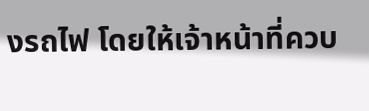งรถไฟ โดยให้เจ้าหน้าที่ควบ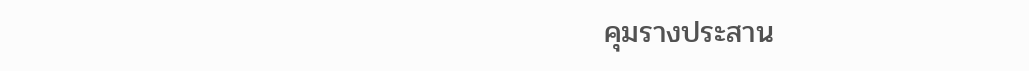คุมรางประสาน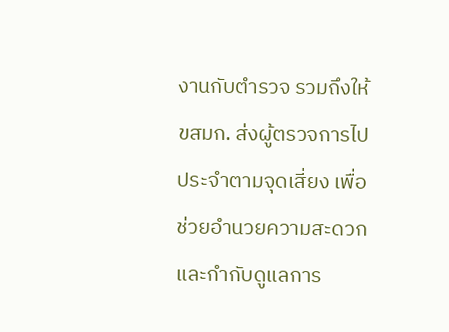งานกับตำรวจ รวมถึงให้ ขสมก. ส่งผู้ตรวจการไปประจำตามจุดเสี่ยง เพื่อช่วยอำนวยความสะดวกและกำกับดูแลการ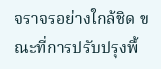จราจรอย่างใกล้ชิด ขณะที่การปรับปรุงพื้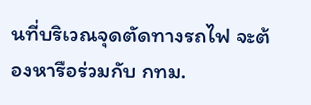นที่บริเวณจุดตัดทางรถไฟ จะต้องหารือร่วมกับ กทม.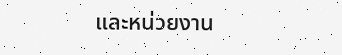และหน่วยงาน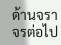ด้านจราจรต่อไป